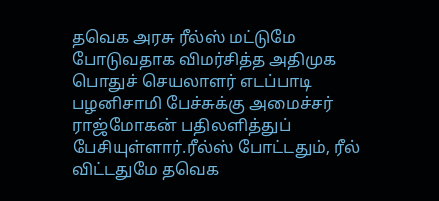தவெக அரசு ரீல்ஸ் மட்டுமே போடுவதாக விமர்சித்த அதிமுக பொதுச் செயலாளர் எடப்பாடி பழனிசாமி பேச்சுக்கு அமைச்சர் ராஜ்மோகன் பதிலளித்துப் பேசியுள்ளார்.ரீல்ஸ் போட்டதும், ரீல் விட்டதுமே தவெக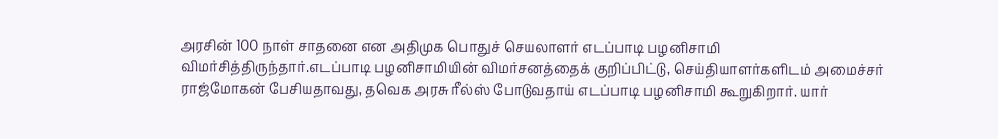அரசின் 100 நாள் சாதனை என அதிமுக பொதுச் செயலாளர் எடப்பாடி பழனிசாமி விமர்சித்திருந்தார்.எடப்பாடி பழனிசாமியின் விமர்சனத்தைக் குறிப்பிட்டு, செய்தியாளர்களிடம் அமைச்சர் ராஜ்மோகன் பேசியதாவது, தவெக அரசு ரீல்ஸ் போடுவதாய் எடப்பாடி பழனிசாமி கூறுகிறார். யார்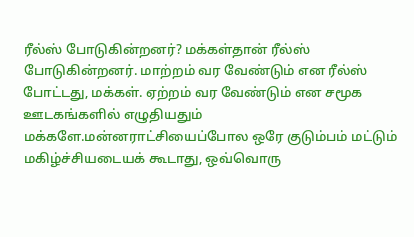ரீல்ஸ் போடுகின்றனர்? மக்கள்தான் ரீல்ஸ் போடுகின்றனர். மாற்றம் வர வேண்டும் என ரீல்ஸ் போட்டது, மக்கள். ஏற்றம் வர வேண்டும் என சமூக ஊடகங்களில் எழுதியதும் மக்களே.மன்னராட்சியைப்போல ஒரே குடும்பம் மட்டும் மகிழ்ச்சியடையக் கூடாது, ஒவ்வொரு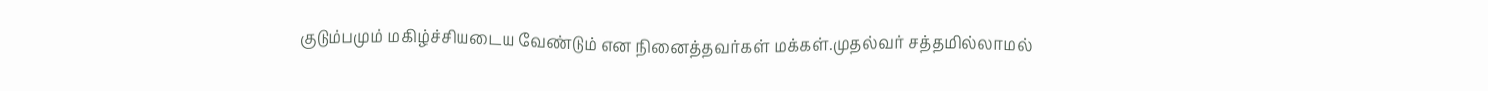குடும்பமும் மகிழ்ச்சியடைய வேண்டும் என நினைத்தவர்கள் மக்கள்.முதல்வர் சத்தமில்லாமல்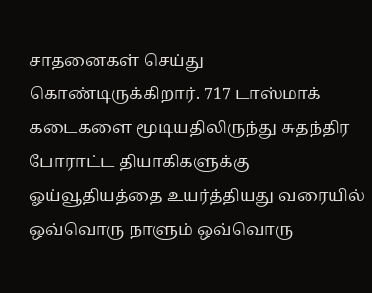சாதனைகள் செய்து கொண்டிருக்கிறார். 717 டாஸ்மாக் கடைகளை மூடியதிலிருந்து சுதந்திர போராட்ட தியாகிகளுக்கு ஓய்வூதியத்தை உயர்த்தியது வரையில் ஒவ்வொரு நாளும் ஒவ்வொரு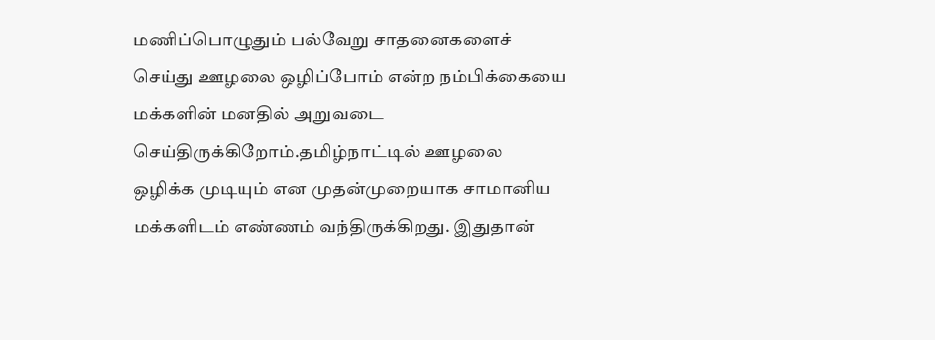மணிப்பொழுதும் பல்வேறு சாதனைகளைச் செய்து ஊழலை ஒழிப்போம் என்ற நம்பிக்கையை மக்களின் மனதில் அறுவடை செய்திருக்கிறோம்.தமிழ்நாட்டில் ஊழலை ஒழிக்க முடியும் என முதன்முறையாக சாமானிய மக்களிடம் எண்ணம் வந்திருக்கிறது. இதுதான்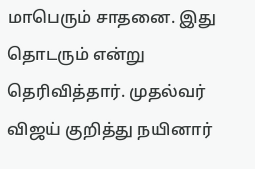மாபெரும் சாதனை. இது தொடரும் என்று தெரிவித்தார். முதல்வர் விஜய் குறித்து நயினார்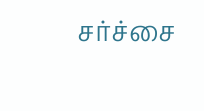சர்ச்சை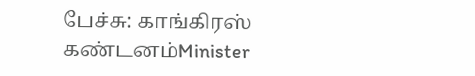பேச்சு: காங்கிரஸ் கண்டனம்Minister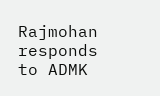Rajmohan responds to ADMK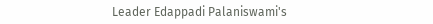Leader Edappadi Palaniswami's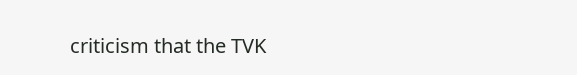criticism that the TVK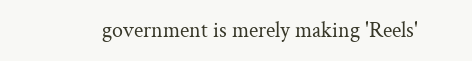government is merely making 'Reels'